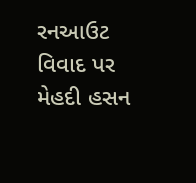રનઆઉટ વિવાદ પર મેહદી હસન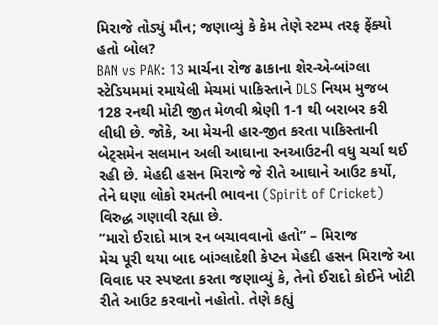મિરાજે તોડ્યું મૌન; જણાવ્યું કે કેમ તેણે સ્ટમ્પ તરફ ફેંક્યો હતો બોલ?
BAN vs PAK: 13 માર્ચના રોજ ઢાકાના શેર-એ-બાંગ્લા સ્ટેડિયમમાં રમાયેલી મેચમાં પાકિસ્તાને DLS નિયમ મુજબ 128 રનથી મોટી જીત મેળવી શ્રેણી 1-1 થી બરાબર કરી લીધી છે. જોકે, આ મેચની હાર-જીત કરતા પાકિસ્તાની બેટ્સમેન સલમાન અલી આઘાના રનઆઉટની વધુ ચર્ચા થઈ રહી છે. મેહદી હસન મિરાજે જે રીતે આઘાને આઉટ કર્યો, તેને ઘણા લોકો રમતની ભાવના (Spirit of Cricket) વિરુદ્ધ ગણાવી રહ્યા છે.
“મારો ઈરાદો માત્ર રન બચાવવાનો હતો” – મિરાજ
મેચ પૂરી થયા બાદ બાંગ્લાદેશી કેપ્ટન મેહદી હસન મિરાજે આ વિવાદ પર સ્પષ્ટતા કરતા જણાવ્યું કે, તેનો ઈરાદો કોઈને ખોટી રીતે આઉટ કરવાનો નહોતો. તેણે કહ્યું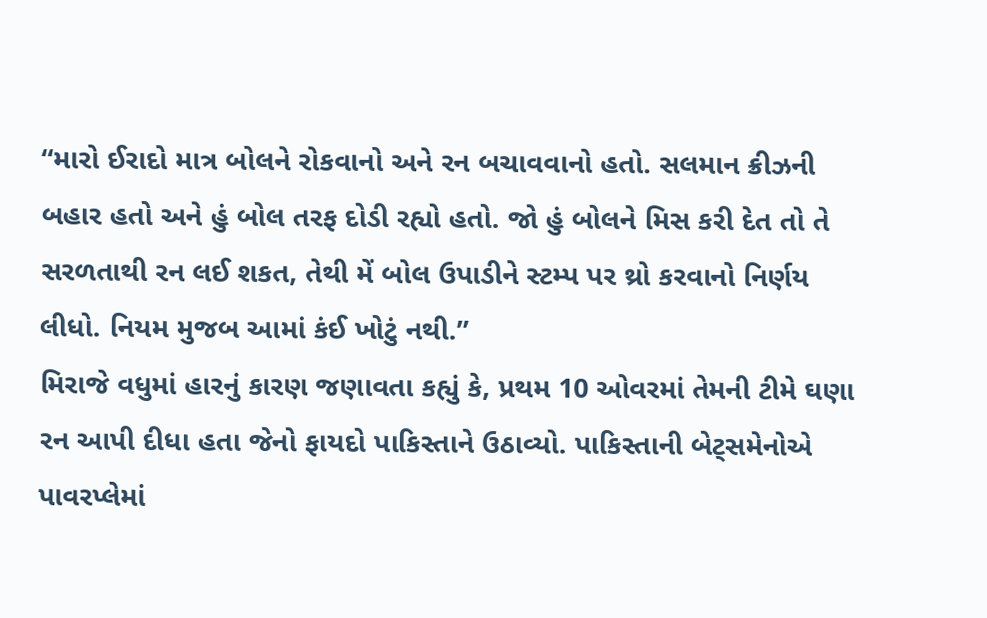“મારો ઈરાદો માત્ર બોલને રોકવાનો અને રન બચાવવાનો હતો. સલમાન ક્રીઝની બહાર હતો અને હું બોલ તરફ દોડી રહ્યો હતો. જો હું બોલને મિસ કરી દેત તો તે સરળતાથી રન લઈ શકત, તેથી મેં બોલ ઉપાડીને સ્ટમ્પ પર થ્રો કરવાનો નિર્ણય લીધો. નિયમ મુજબ આમાં કંઈ ખોટું નથી.”
મિરાજે વધુમાં હારનું કારણ જણાવતા કહ્યું કે, પ્રથમ 10 ઓવરમાં તેમની ટીમે ઘણા રન આપી દીધા હતા જેનો ફાયદો પાકિસ્તાને ઉઠાવ્યો. પાકિસ્તાની બેટ્સમેનોએ પાવરપ્લેમાં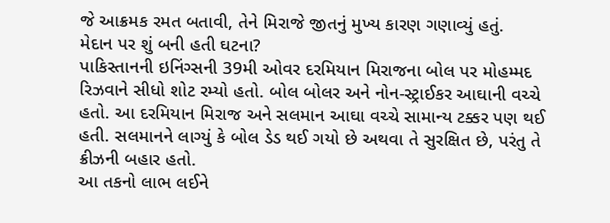જે આક્રમક રમત બતાવી, તેને મિરાજે જીતનું મુખ્ય કારણ ગણાવ્યું હતું.
મેદાન પર શું બની હતી ઘટના?
પાકિસ્તાનની ઇનિંગ્સની 39મી ઓવર દરમિયાન મિરાજના બોલ પર મોહમ્મદ રિઝવાને સીધો શોટ રમ્યો હતો. બોલ બોલર અને નોન-સ્ટ્રાઈકર આઘાની વચ્ચે હતો. આ દરમિયાન મિરાજ અને સલમાન આઘા વચ્ચે સામાન્ય ટક્કર પણ થઈ હતી. સલમાનને લાગ્યું કે બોલ ડેડ થઈ ગયો છે અથવા તે સુરક્ષિત છે, પરંતુ તે ક્રીઝની બહાર હતો.
આ તકનો લાભ લઈને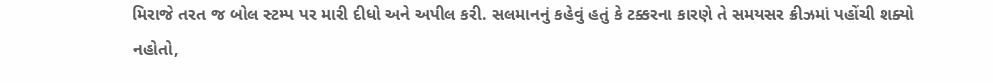મિરાજે તરત જ બોલ સ્ટમ્પ પર મારી દીધો અને અપીલ કરી. સલમાનનું કહેવું હતું કે ટક્કરના કારણે તે સમયસર ક્રીઝમાં પહોંચી શક્યો નહોતો,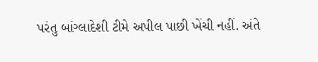પરંતુ બાંગ્લાદેશી ટીમે અપીલ પાછી ખેંચી નહીં. અંતે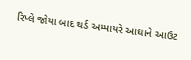રિપ્લે જોયા બાદ થર્ડ અમ્પાયરે આઘાને આઉટ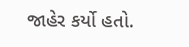જાહેર કર્યો હતો.